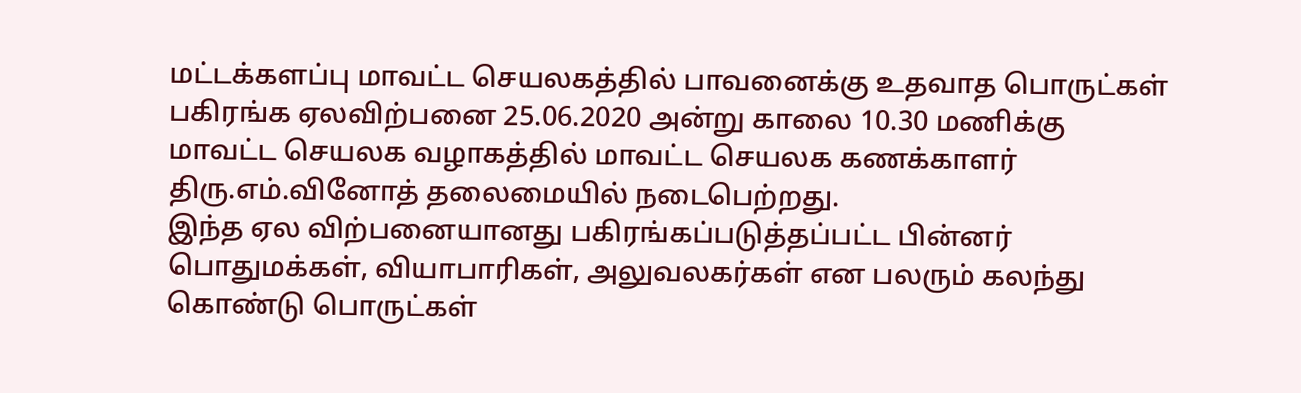மட்டக்களப்பு மாவட்ட செயலகத்தில் பாவனைக்கு உதவாத பொருட்கள் பகிரங்க ஏலவிற்பனை 25.06.2020 அன்று காலை 10.30 மணிக்கு மாவட்ட செயலக வழாகத்தில் மாவட்ட செயலக கணக்காளர் திரு.எம்.வினோத் தலைமையில் நடைபெற்றது.
இந்த ஏல விற்பனையானது பகிரங்கப்படுத்தப்பட்ட பின்னர் பொதுமக்கள், வியாபாரிகள், அலுவலகர்கள் என பலரும் கலந்து கொண்டு பொருட்கள்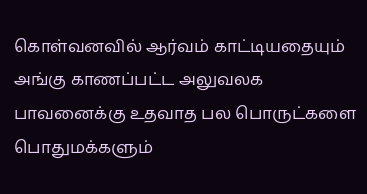கொள்வனவில் ஆர்வம் காட்டியதையும் அங்கு காணப்பட்ட அலுவலக பாவனைக்கு உதவாத பல பொருட்களை பொதுமக்களும்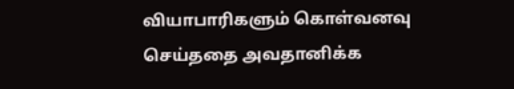வியாபாரிகளும் கொள்வனவு செய்ததை அவதானிக்க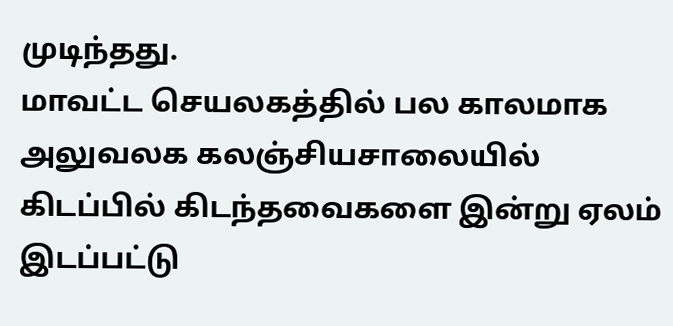முடிந்தது.
மாவட்ட செயலகத்தில் பல காலமாக அலுவலக கலஞ்சியசாலையில் கிடப்பில் கிடந்தவைகளை இன்று ஏலம் இடப்பட்டு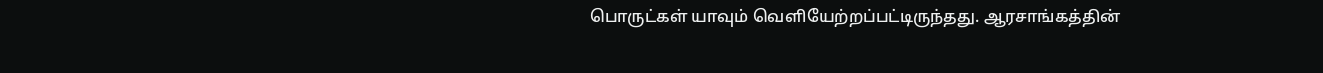பொருட்கள் யாவும் வெளியேற்றப்பட்டிருந்தது. ஆரசாங்கத்தின்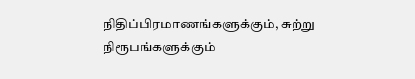நிதிப்பிரமாணங்களுக்கும், சுற்று நிரூபங்களுக்கும்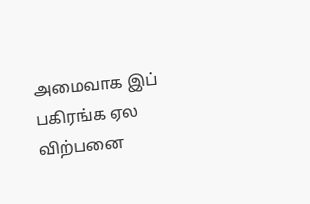அமைவாக இப் பகிரங்க ஏல விற்பனை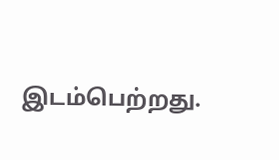இடம்பெற்றது.